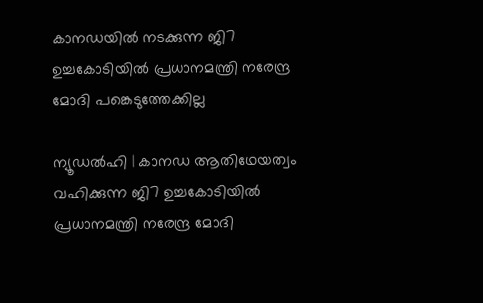കാനഡയിൽ നടക്കുന്ന ജി7 ഉച്ചകോടിയിൽ പ്രധാനമന്ത്രി നരേന്ദ്ര മോദി പങ്കെടുത്തേക്കില്ല

ന്യൂഡൽഹി | കാനഡ ആതിഥേയത്വം വഹിക്കുന്ന ജി7 ഉച്ചകോടിയിൽ പ്രധാനമന്ത്രി നരേന്ദ്ര മോദി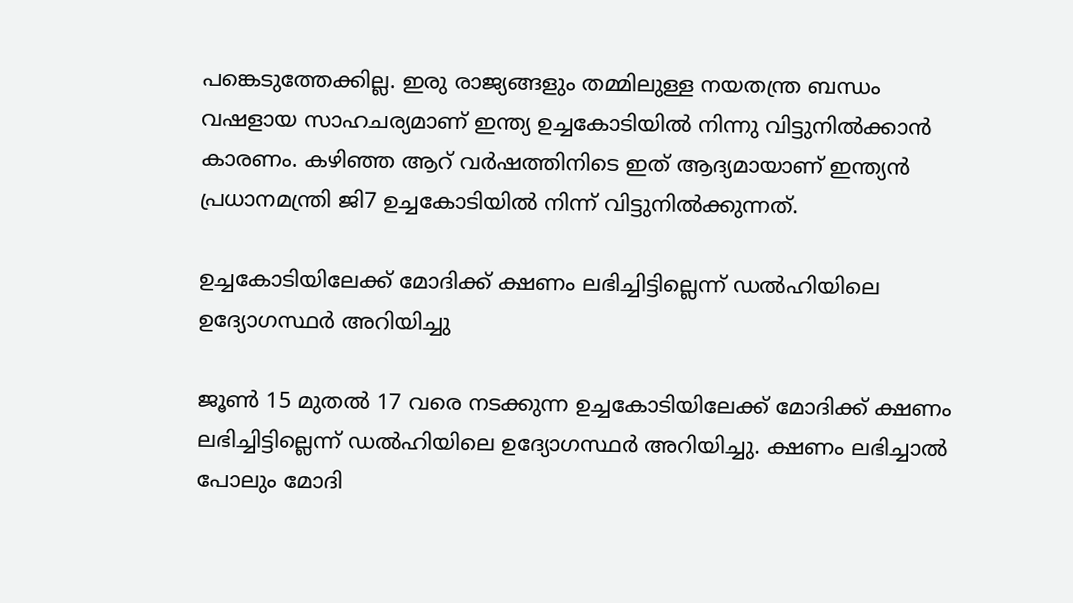പങ്കെടുത്തേക്കില്ല. ഇരു രാജ്യങ്ങളും തമ്മിലുള്ള നയതന്ത്ര ബന്ധം വഷളായ സാഹചര്യമാണ് ഇന്ത്യ ഉച്ചകോടിയിൽ നിന്നു വിട്ടുനിൽക്കാൻ കാരണം. കഴിഞ്ഞ ആറ് വർഷത്തിനിടെ ഇത് ആദ്യമായാണ് ഇന്ത്യൻ പ്രധാനമന്ത്രി ജി7 ഉച്ചകോടിയിൽ നിന്ന് വിട്ടുനിൽക്കുന്നത്.

ഉച്ചകോടിയിലേക്ക് മോദിക്ക് ക്ഷണം ലഭിച്ചിട്ടില്ലെന്ന് ഡൽഹിയിലെ ഉദ്യോഗസ്ഥർ അറിയിച്ചു

ജൂൺ 15 മുതൽ 17 വരെ നടക്കുന്ന ഉച്ചകോടിയിലേക്ക് മോദിക്ക് ക്ഷണം ലഭിച്ചിട്ടില്ലെന്ന് ഡൽഹിയിലെ ഉദ്യോഗസ്ഥർ അറിയിച്ചു. ക്ഷണം ലഭിച്ചാൽ പോലും മോദി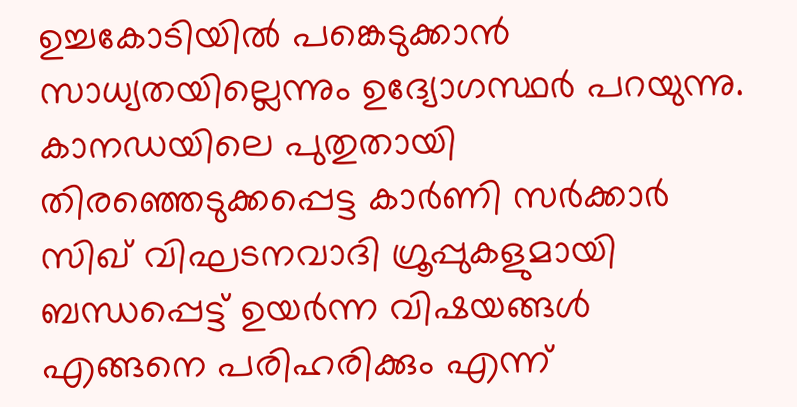ഉച്ചകോടിയിൽ പങ്കെടുക്കാൻ സാധ്യതയില്ലെന്നും ഉദ്യോഗസ്ഥർ പറയുന്നു. കാനഡയിലെ പുതുതായി തിരഞ്ഞെടുക്കപ്പെട്ട കാർണി സർക്കാർ സിഖ് വിഘടനവാദി ഗ്രൂപ്പുകളുമായി ബന്ധപ്പെട്ട് ഉയർന്ന വിഷയങ്ങൾ എങ്ങനെ പരിഹരിക്കും എന്ന്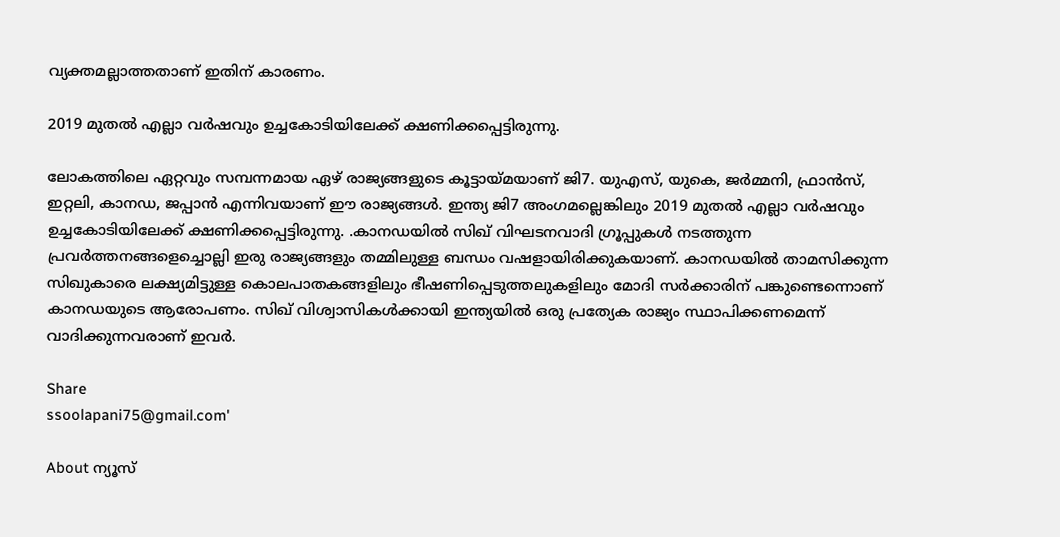വ്യക്തമല്ലാത്തതാണ് ഇതിന് കാരണം.

2019 മുതൽ എല്ലാ വർഷവും ഉച്ചകോടിയിലേക്ക് ക്ഷണിക്കപ്പെട്ടിരുന്നു.

ലോകത്തിലെ ഏറ്റവും സമ്പന്നമായ ഏഴ് രാജ്യങ്ങളുടെ കൂട്ടായ്മയാണ് ജി7. യുഎസ്, യുകെ, ജർമ്മനി, ഫ്രാൻസ്, ഇറ്റലി, കാനഡ, ജപ്പാൻ എന്നിവയാണ് ഈ രാജ്യങ്ങൾ. ഇന്ത്യ ജി7 അംഗമല്ലെങ്കിലും 2019 മുതൽ എല്ലാ വർഷവും ഉച്ചകോടിയിലേക്ക് ക്ഷണിക്കപ്പെട്ടിരുന്നു. .കാനഡയിൽ സിഖ് വിഘടനവാദി ഗ്രൂപ്പുകൾ നടത്തുന്ന പ്രവർത്തനങ്ങളെച്ചൊല്ലി ഇരു രാജ്യങ്ങളും തമ്മിലുള്ള ബന്ധം വഷളായിരിക്കുകയാണ്. കാനഡയിൽ താമസിക്കുന്ന സിഖുകാരെ ലക്ഷ്യമിട്ടുള്ള കൊലപാതകങ്ങളിലും ഭീഷണിപ്പെടുത്തലുകളിലും മോദി സർക്കാരിന് പങ്കുണ്ടെന്നൊണ് കാനഡയുടെ ആരോപണം. സിഖ് വിശ്വാസികൾക്കായി ഇന്ത്യയിൽ ഒരു പ്രത്യേക രാജ്യം സ്ഥാപിക്കണമെന്ന് വാദിക്കുന്നവരാണ് ഇവർ.

Share
ssoolapani75@gmail.com'

About ന്യൂസ്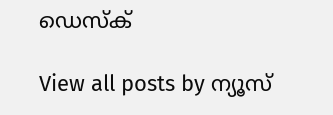ഡെസ്ക്

View all posts by ന്യൂസ്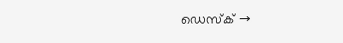ഡെസ്ക് →